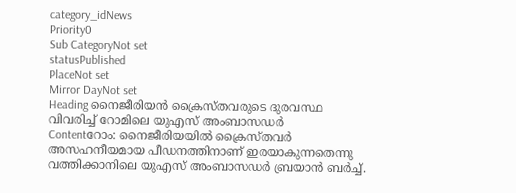category_idNews
Priority0
Sub CategoryNot set
statusPublished
PlaceNot set
Mirror DayNot set
Heading നൈജീരിയന്‍ ക്രൈസ്തവരുടെ ദുരവസ്ഥ വിവരിച്ച് റോമിലെ യുഎസ് അംബാസഡർ
Contentറോം: നൈജീരിയയിൽ ക്രൈസ്തവര്‍ അസഹനീയമായ പീഡനത്തിനാണ് ഇരയാകുന്നതെന്നു വത്തിക്കാനിലെ യുഎസ് അംബാസഡർ ബ്രയാൻ ബർച്ച്.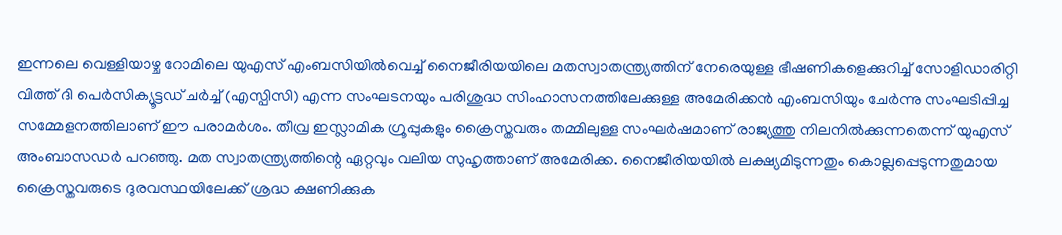ഇന്നലെ വെള്ളിയാഴ്ച റോമിലെ യു‌എസ് എംബസിയില്‍വെച്ച് നൈജീരിയയിലെ മതസ്വാതന്ത്ര്യത്തിന് നേരെയുള്ള ഭീഷണികളെക്കുറിച്ച് സോളിഡാരിറ്റി വിത്ത് ദി പെർസിക്യൂട്ടഡ് ചർച്ച് (എസ്പിസി) എന്ന സംഘടനയും പരിശുദ്ധ സിംഹാസനത്തിലേക്കുള്ള അമേരിക്കന്‍ എംബസിയും ചേർന്നു സംഘടിപ്പിച്ച സമ്മേളനത്തിലാണ് ഈ പരാമര്‍ശം. തീവ്ര ഇസ്ലാമിക ഗ്രൂപ്പുകളും ക്രൈസ്തവരും തമ്മിലുള്ള സംഘർഷമാണ് രാജ്യത്തു നിലനില്‍ക്കുന്നതെന്ന് യുഎസ് അംബാസഡർ പറഞ്ഞു. മത സ്വാതന്ത്ര്യത്തിന്റെ ഏറ്റവും വലിയ സുഹൃത്താണ് അമേരിക്ക. നൈജീരിയയിൽ ലക്ഷ്യമിടുന്നതും കൊല്ലപ്പെടുന്നതുമായ ക്രൈസ്തവരുടെ ദുരവസ്ഥയിലേക്ക് ശ്രദ്ധ ക്ഷണിക്കുക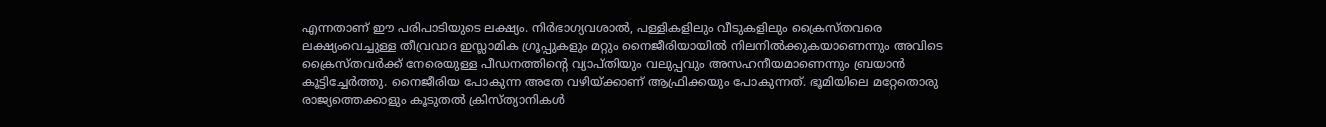എന്നതാണ് ഈ പരിപാടിയുടെ ലക്ഷ്യം. നിർഭാഗ്യവശാൽ, പള്ളികളിലും വീടുകളിലും ക്രൈസ്തവരെ ലക്ഷ്യംവെച്ചുള്ള തീവ്രവാദ ഇസ്ലാമിക ഗ്രൂപ്പുകളും മറ്റും നൈജീരിയായില്‍ നിലനില്‍ക്കുകയാണെന്നും അവിടെ ക്രൈസ്തവര്‍ക്ക് നേരെയുള്ള പീഡനത്തിന്റെ വ്യാപ്തിയും വലുപ്പവും അസഹനീയമാണെന്നും ബ്രയാൻ കൂട്ടിച്ചേര്‍ത്തു. നൈജീരിയ പോകുന്ന അതേ വഴിയ്ക്കാണ് ആഫ്രിക്കയും പോകുന്നത്. ഭൂമിയിലെ മറ്റേതൊരു രാജ്യത്തെക്കാളും കൂടുതൽ ക്രിസ്ത്യാനികൾ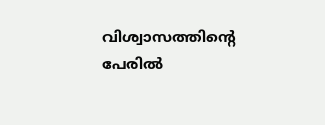വിശ്വാസത്തിന്റെ പേരിൽ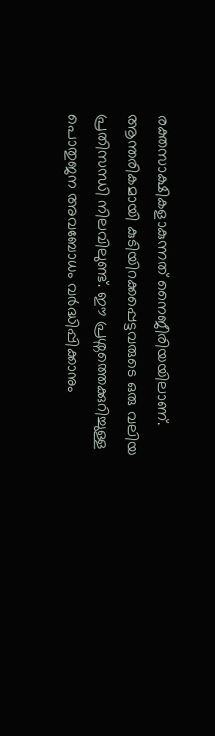രക്തസാക്ഷികളാകുന്നത് നൈജീരിയയിലാണ്. ആന്തരികമായി കുടിയിറക്കപ്പെട്ടവരുടെ ഒരു വലിയ പ്രതിസന്ധി നിലവിലുണ്ട്. ഈ പ്രശ്നത്തെക്കുറിച്ചുള്ള പൊതുജന അവബോധം വർദ്ധിപ്പിക്കാനും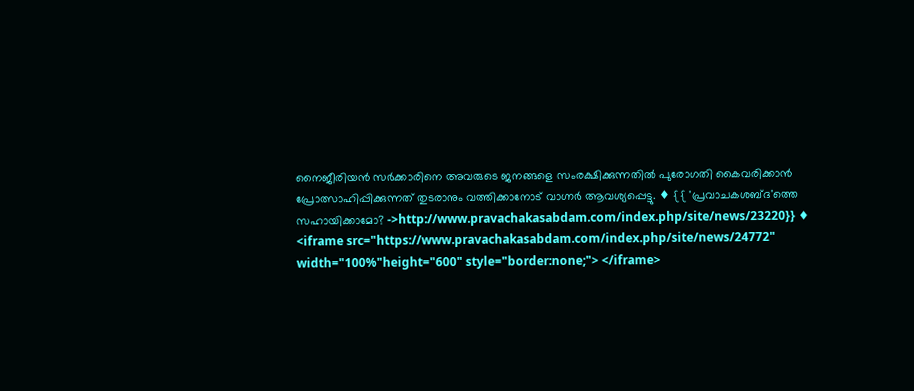നൈജീരിയൻ സർക്കാരിനെ അവരുടെ ജനങ്ങളെ സംരക്ഷിക്കുന്നതിൽ പുരോഗതി കൈവരിക്കാൻ പ്രോത്സാഹിപ്പിക്കുന്നത് തുടരാനും വത്തിക്കാനോട് വാഗ്നർ ആവശ്യപ്പെട്ടു. ♦ {{ 'പ്രവാചകശബ്‌ദ'ത്തെ സഹായിക്കാമോ? ->http://www.pravachakasabdam.com/index.php/site/news/23220}} ♦ <iframe src="https://www.pravachakasabdam.com/index.php/site/news/24772" width="100%"height="600" style="border:none;"> </iframe>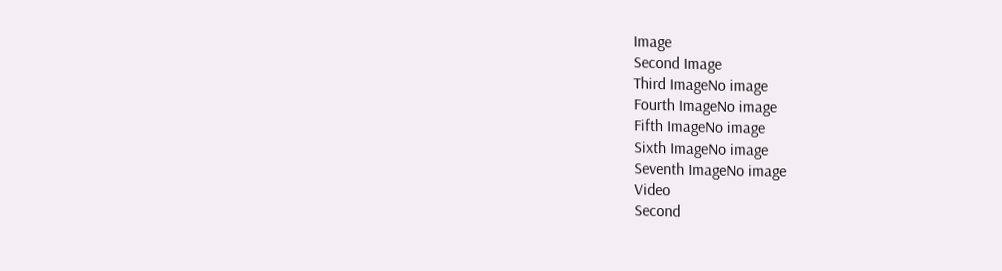Image
Second Image
Third ImageNo image
Fourth ImageNo image
Fifth ImageNo image
Sixth ImageNo image
Seventh ImageNo image
Video
Second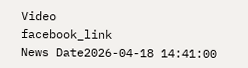Video
facebook_link
News Date2026-04-18 14:41:00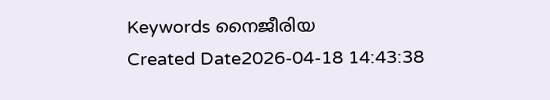Keywords നൈജീരിയ
Created Date2026-04-18 14:43:38